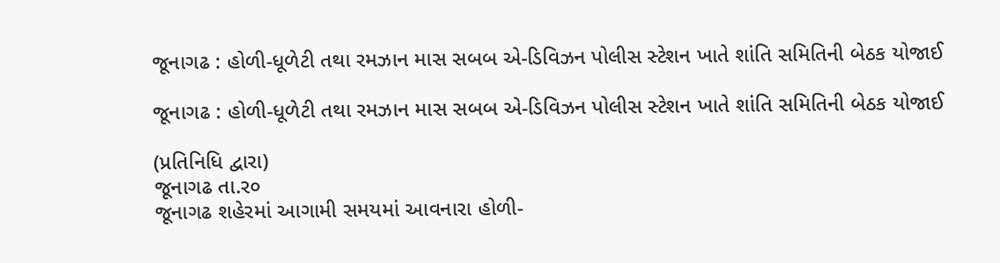જૂનાગઢ : હોળી-ધૂળેટી તથા રમઝાન માસ સબબ એ-ડિવિઝન પોલીસ સ્ટેશન ખાતે શાંતિ સમિતિની બેઠક યોજાઈ

જૂનાગઢ : હોળી-ધૂળેટી તથા રમઝાન માસ સબબ એ-ડિવિઝન પોલીસ સ્ટેશન ખાતે શાંતિ સમિતિની બેઠક યોજાઈ

(પ્રતિનિધિ દ્વારા)
જૂનાગઢ તા.ર૦
જૂનાગઢ શહેરમાં આગામી સમયમાં આવનારા હોળી-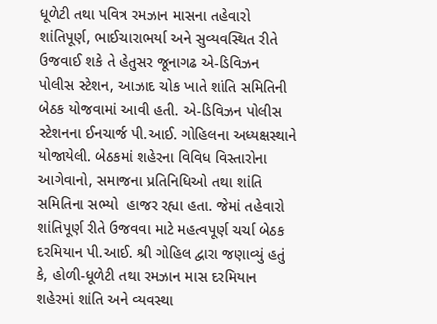ધૂળેટી તથા પવિત્ર રમઝાન માસના તહેવારો શાંતિપૂર્ણ, ભાઈચારાભર્યા અને સુવ્યવસ્થિત રીતે ઉજવાઈ શકે તે હેતુસર જૂનાગઢ એ-ડિવિઝન પોલીસ સ્ટેશન, આઝાદ ચોક ખાતે શાંતિ સમિતિની બેઠક યોજવામાં આવી હતી. એ-ડિવિઝન પોલીસ સ્ટેશનના ઈનચાર્જ પી.આઈ. ગોહિલના અધ્યક્ષસ્થાને યોજાયેલી. બેઠકમાં શહેરના વિવિધ વિસ્તારોના આગેવાનો, સમાજના પ્રતિનિધિઓ તથા શાંતિ સમિતિના સભ્યો  હાજર રહ્યા હતા. જેમાં તહેવારો શાંતિપૂર્ણ રીતે ઉજવવા માટે મહત્વપૂર્ણ ચર્ચા બેઠક દરમિયાન પી.આઈ. શ્રી ગોહિલ દ્વારા જણાવ્યું હતું કે, હોળી-ધૂળેટી તથા રમઝાન માસ દરમિયાન શહેરમાં શાંતિ અને વ્યવસ્થા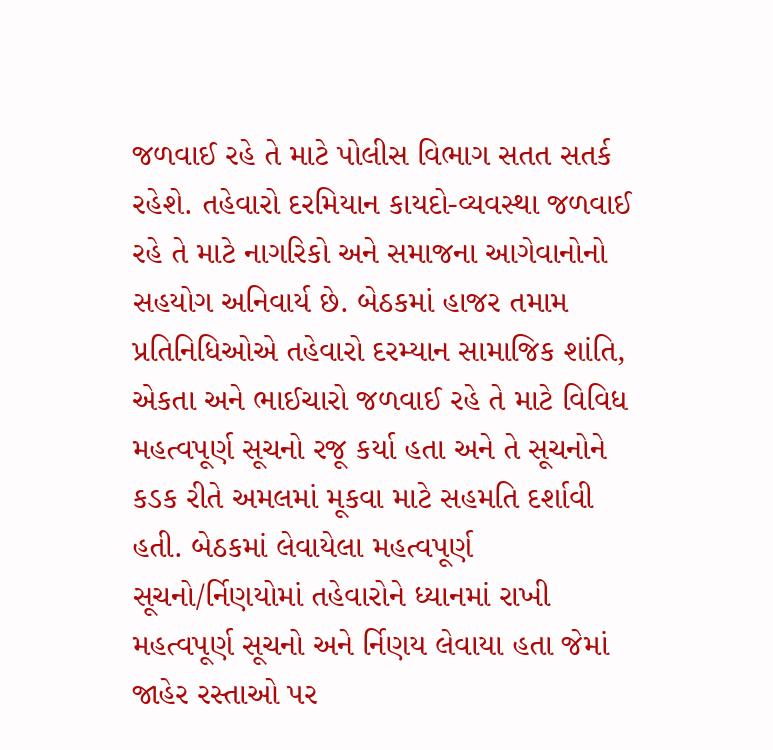જળવાઈ રહે તે માટે પોલીસ વિભાગ સતત સતર્ક રહેશે. તહેવારો દરમિયાન કાયદો-વ્યવસ્થા જળવાઈ રહે તે માટે નાગરિકો અને સમાજના આગેવાનોનો સહયોગ અનિવાર્ય છે. બેઠકમાં હાજર તમામ પ્રતિનિધિઓએ તહેવારો દરમ્યાન સામાજિક શાંતિ, એકતા અને ભાઈચારો જળવાઈ રહે તે માટે વિવિધ મહત્વપૂર્ણ સૂચનો રજૂ કર્યા હતા અને તે સૂચનોને કડક રીતે અમલમાં મૂકવા માટે સહમતિ દર્શાવી હતી. બેઠકમાં લેવાયેલા મહત્વપૂર્ણ સૂચનો/ર્નિણયોમાં તહેવારોને ધ્યાનમાં રાખી  મહત્વપૂર્ણ સૂચનો અને ર્નિણય લેવાયા હતા જેમાં જાહેર રસ્તાઓ પર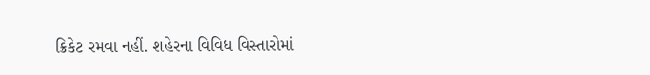ક્રિકેટ રમવા નહીં. શહેરના વિવિધ વિસ્તારોમાં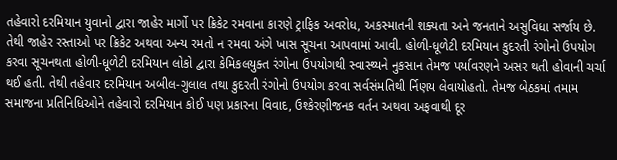તહેવારો દરમિયાન યુવાનો દ્વારા જાહેર માર્ગો પર ક્રિકેટ રમવાના કારણે ટ્રાફિક અવરોધ, અકસ્માતની શક્યતા અને જનતાને અસુવિધા સર્જાય છે. તેથી જાહેર રસ્તાઓ પર ક્રિકેટ અથવા અન્ય રમતો ન રમવા અંગે ખાસ સૂચના આપવામાં આવી. હોળી-ધૂળેટી દરમિયાન કુદરતી રંગોનો ઉપયોગ કરવા સૂચનથતા હોળી-ધૂળેટી દરમિયાન લોકો દ્વારા કેમિકલયુક્ત રંગોના ઉપયોગથી સ્વાસ્થ્યને નુકસાન તેમજ પર્યાવરણને અસર થતી હોવાની ચર્ચા થઈ હતી. તેથી તહેવાર દરમિયાન અબીલ-ગુલાલ તથા કુદરતી રંગોનો ઉપયોગ કરવા સર્વસંમતિથી ર્નિણય લેવાયોહતો. તેમજ બેઠકમાં તમામ સમાજના પ્રતિનિધિઓને તહેવારો દરમિયાન કોઈ પણ પ્રકારના વિવાદ, ઉશ્કેરણીજનક વર્તન અથવા અફવાથી દૂર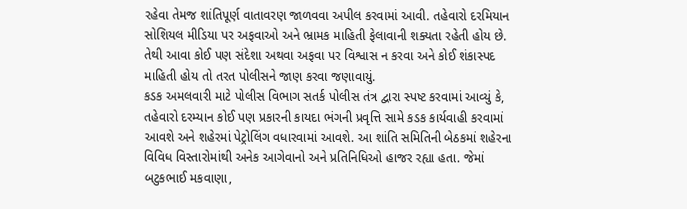રહેવા તેમજ શાંતિપૂર્ણ વાતાવરણ જાળવવા અપીલ કરવામાં આવી. તહેવારો દરમિયાન સોશિયલ મીડિયા પર અફવાઓ અને ભ્રામક માહિતી ફેલાવાની શક્યતા રહેતી હોય છે. તેથી આવા કોઈ પણ સંદેશા અથવા અફવા પર વિશ્વાસ ન કરવા અને કોઈ શંકાસ્પદ માહિતી હોય તો તરત પોલીસને જાણ કરવા જણાવાયું.
કડક અમલવારી માટે પોલીસ વિભાગ સતર્ક પોલીસ તંત્ર દ્વારા સ્પષ્ટ કરવામાં આવ્યું કે, તહેવારો દરમ્યાન કોઈ પણ પ્રકારની કાયદા ભંગની પ્રવૃત્તિ સામે કડક કાર્યવાહી કરવામાં આવશે અને શહેરમાં પેટ્રોલિંગ વધારવામાં આવશે. આ શાંતિ સમિતિની બેઠકમાં શહેરના વિવિધ વિસ્તારોમાંથી અનેક આગેવાનો અને પ્રતિનિધિઓ હાજર રહ્યા હતા. જેમાં બટુકભાઈ મકવાણા,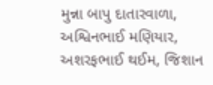મુન્ના બાપુ દાતારવાળા, અશ્વિનભાઈ મણિયાર, અશરફભાઈ થઈમ, જિશાન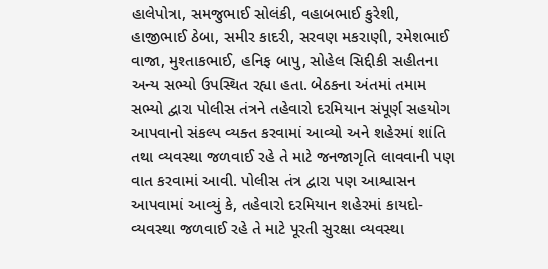હાલેપોત્રા, સમજુભાઈ સોલંકી, વહાબભાઈ કુરેશી, હાજીભાઈ ઠેબા, સમીર કાદરી, સરવણ મકરાણી, રમેશભાઈ વાજા, મુશ્તાકભાઈ, હનિફ બાપુ, સોહેલ સિદ્દીકી સહીતના અન્ય સભ્યો ઉપસ્થિત રહ્યા હતા. બેઠકના અંતમાં તમામ સભ્યો દ્વારા પોલીસ તંત્રને તહેવારો દરમિયાન સંપૂર્ણ સહયોગ આપવાનો સંકલ્પ વ્યક્ત કરવામાં આવ્યો અને શહેરમાં શાંતિ તથા વ્યવસ્થા જળવાઈ રહે તે માટે જનજાગૃતિ લાવવાની પણ વાત કરવામાં આવી. પોલીસ તંત્ર દ્વારા પણ આશ્વાસન આપવામાં આવ્યું કે, તહેવારો દરમિયાન શહેરમાં કાયદો-વ્યવસ્થા જળવાઈ રહે તે માટે પૂરતી સુરક્ષા વ્યવસ્થા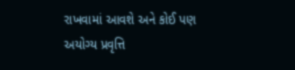રાખવામાં આવશે અને કોઈ પણ અયોગ્ય પ્રવૃત્તિ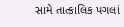સામે તાત્કાલિક પગલાં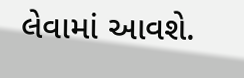લેવામાં આવશે.